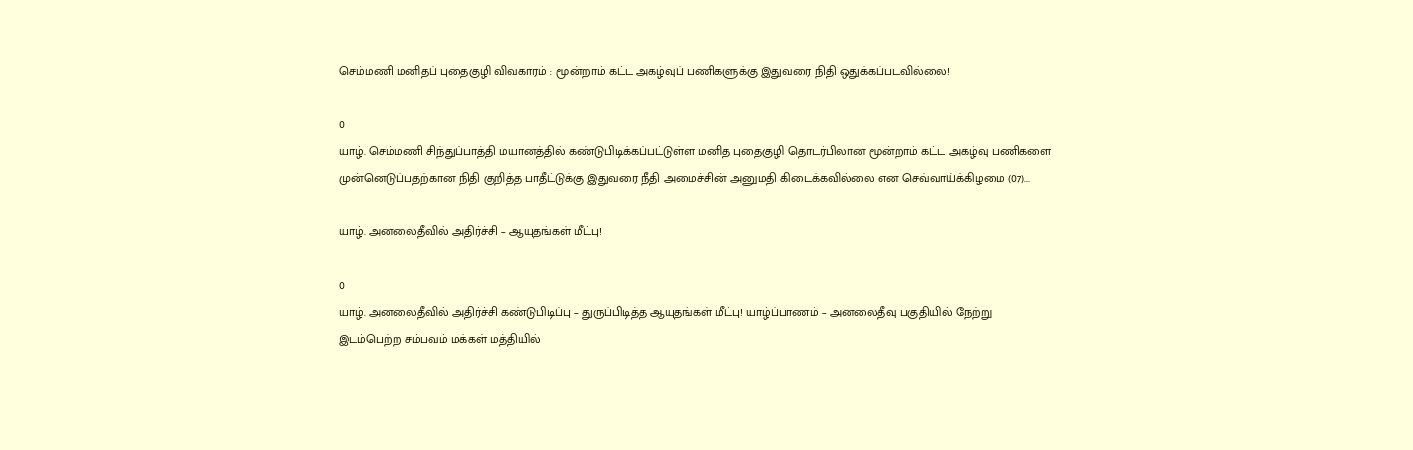செம்மணி மனிதப் புதைகுழி விவகாரம் : மூன்றாம் கட்ட அகழ்வுப் பணிகளுக்கு இதுவரை நிதி ஒதுக்கப்படவில்லை!

0
யாழ். செம்மணி சிந்துப்பாத்தி மயானத்தில் கண்டுபிடிக்கப்பட்டுள்ள மனித புதைகுழி தொடர்பிலான மூன்றாம் கட்ட அகழ்வு பணிகளை முன்னெடுப்பதற்கான நிதி குறித்த பாதீட்டுக்கு இதுவரை நீதி அமைச்சின் அனுமதி கிடைக்கவில்லை என செவ்வாய்க்கிழமை (07)...

யாழ். அனலைதீவில் அதிர்ச்சி – ஆயுதங்கள் மீட்பு!

0
யாழ். அனலைதீவில் அதிர்ச்சி கண்டுபிடிப்பு – துருப்பிடித்த ஆயுதங்கள் மீட்பு! யாழ்ப்பாணம் – அனலைதீவு பகுதியில் நேற்று இடம்பெற்ற சம்பவம் மக்கள் மத்தியில்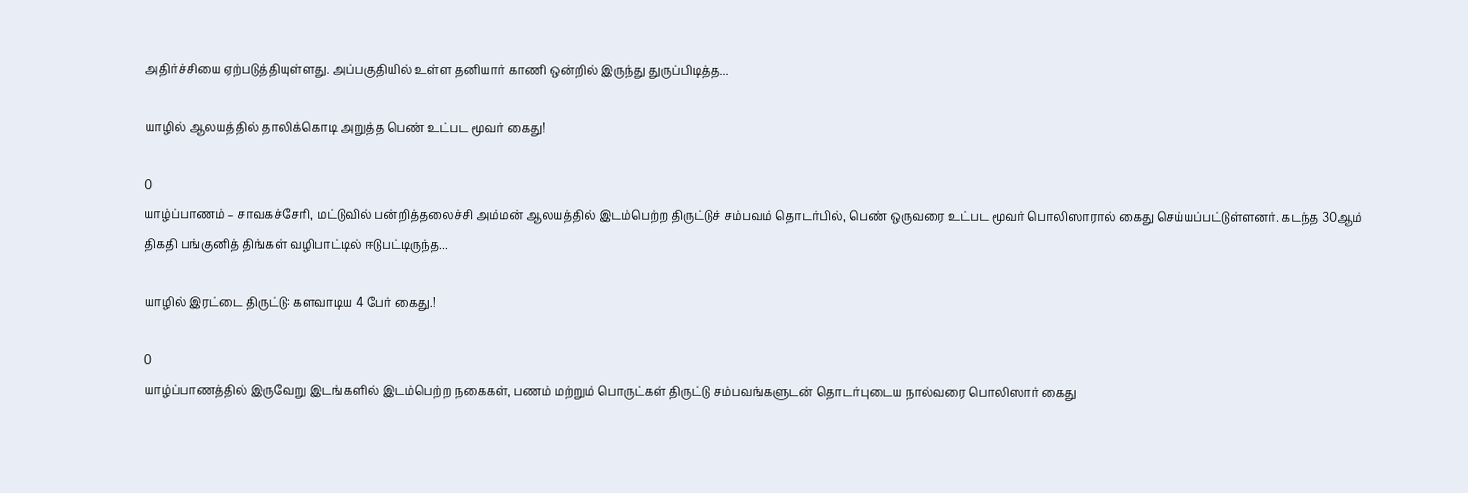அதிர்ச்சியை ஏற்படுத்தியுள்ளது. அப்பகுதியில் உள்ள தனியார் காணி ஒன்றில் இருந்து துருப்பிடித்த...

யாழில் ஆலயத்தில் தாலிக்கொடி அறுத்த பெண் உட்பட மூவர் கைது!

0
யாழ்ப்பாணம் – சாவகச்சேரி, மட்டுவில் பன்றித்தலைச்சி அம்மன் ஆலயத்தில் இடம்பெற்ற திருட்டுச் சம்பவம் தொடர்பில், பெண் ஒருவரை உட்பட மூவர் பொலிஸாரால் கைது செய்யப்பட்டுள்ளனர். கடந்த 30ஆம் திகதி பங்குனித் திங்கள் வழிபாட்டில் ஈடுபட்டிருந்த...

யாழில் இரட்டை திருட்டு: களவாடிய 4 பேர் கைது.!

0
யாழ்ப்பாணத்தில் இருவேறு இடங்களில் இடம்பெற்ற நகைகள், பணம் மற்றும் பொருட்கள் திருட்டு சம்பவங்களுடன் தொடர்புடைய நால்வரை பொலிஸார் கைது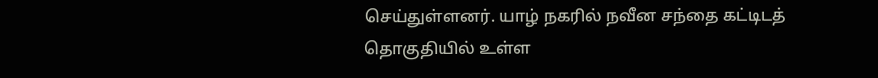செய்துள்ளனர். யாழ் நகரில் நவீன சந்தை கட்டிடத் தொகுதியில் உள்ள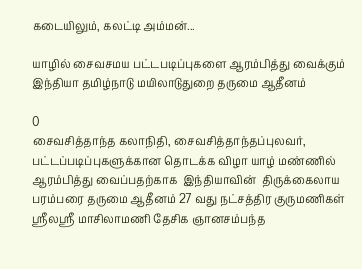கடையிலும், கலட்டி அம்மன்...

யாழில் சைவசமய பட்டபடிப்புகளை ஆரம்பித்து வைக்கும் இந்தியா தமிழ்நாடு மயிலாடுதுறை தருமை ஆதீனம்

0
சைவசித்தாந்த கலாநிதி, சைவசித்தாந்தப்புலவர்,  பட்டப்படிப்புகளுக்கான தொடக்க விழா யாழ் மண்ணில் ஆரம்பித்து வைப்பதற்காக  இந்தியாவின்  திருக்கைலாய பரம்பரை தருமை ஆதீனம் 27 வது நட்சத்திர குருமணிகள் ஸ்ரீலஸ்ரீ மாசிலாமணி தேசிக ஞானசம்பந்த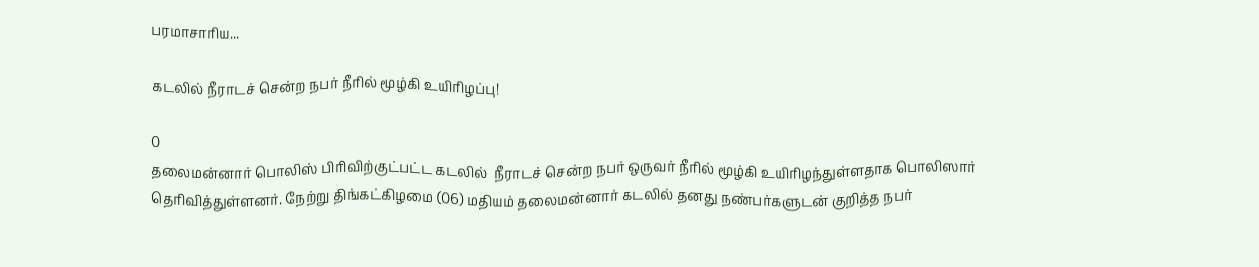பரமாசாரிய...

கடலில் நீராடச் சென்ற நபர் நீரில் மூழ்கி உயிரிழப்பு!

0
தலைமன்னார் பொலிஸ் பிரிவிற்குட்பட்ட கடலில்  நீராடச் சென்ற நபர் ஒருவர் நீரில் மூழ்கி உயிரிழந்துள்ளதாக பொலிஸார் தெரிவித்துள்ளனர். நேற்று திங்கட்கிழமை (06) மதியம் தலைமன்னார் கடலில் தனது நண்பர்களுடன் குறித்த நபர்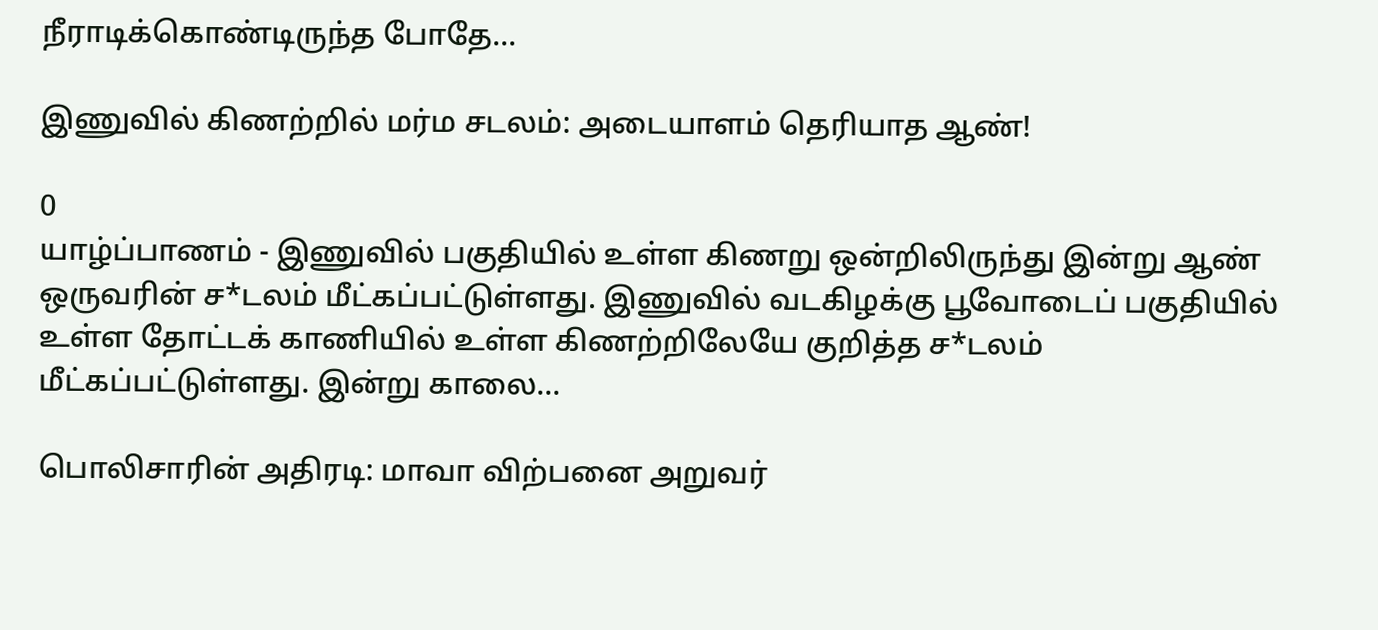நீராடிக்கொண்டிருந்த போதே...

இணுவில் கிணற்றில் மர்ம சடலம்: அடையாளம் தெரியாத ஆண்!

0
யாழ்ப்பாணம் - இணுவில் பகுதியில் உள்ள கிணறு ஒன்றிலிருந்து இன்று ஆண் ஒருவரின் ச*டலம் மீட்கப்பட்டுள்ளது. இணுவில் வடகிழக்கு பூவோடைப் பகுதியில் உள்ள தோட்டக் காணியில் உள்ள கிணற்றிலேயே குறித்த ச*டலம் மீட்கப்பட்டுள்ளது. இன்று காலை...

பொலிசாரின் அதிரடி: மாவா விற்பனை அறுவர்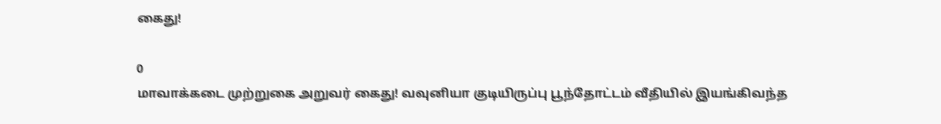கைது!

0
மாவாக்கடை முற்றுகை அறுவர் கைது! வவுனியா குடியிருப்பு பூந்தோட்டம் வீதியில் இயங்கிவந்த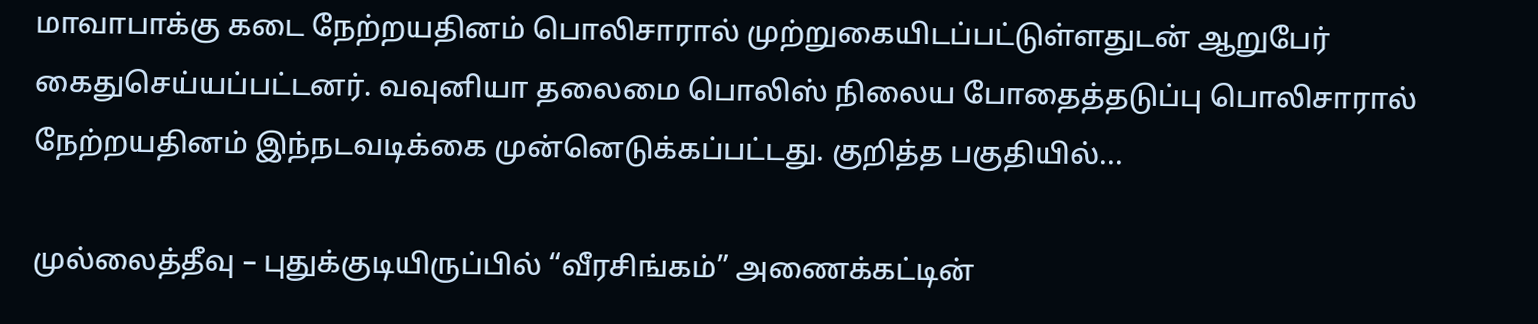மாவாபாக்கு கடை நேற்றயதினம் பொலிசாரால் முற்றுகையிடப்பட்டுள்ளதுடன் ஆறுபேர் கைதுசெய்யப்பட்டனர். வவுனியா தலைமை பொலிஸ் நிலைய போதைத்தடுப்பு பொலிசாரால் நேற்றயதினம் இந்நடவடிக்கை முன்னெடுக்கப்பட்டது. குறித்த பகுதியில்...

முல்லைத்தீவு – புதுக்குடியிருப்பில் “வீரசிங்கம்” அணைக்கட்டின்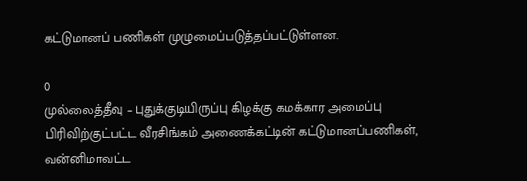கட்டுமானப் பணிகள் முழுமைப்படுத்தப்பட்டுள்ளன.

0
முல்லைத்தீவு – புதுக்குடியிருப்பு கிழக்கு கமக்கார அமைப்பு பிரிவிற்குட்பட்ட வீரசிங்கம் அணைக்கட்டின் கட்டுமானப்பணிகள், வன்னிமாவட்ட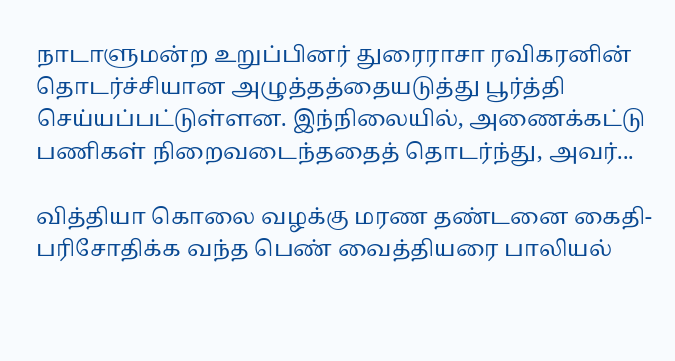நாடாளுமன்ற உறுப்பினர் துரைராசா ரவிகரனின் தொடர்ச்சியான அழுத்தத்தையடுத்து பூர்த்தி செய்யப்பட்டுள்ளன. இந்நிலையில், அணைக்கட்டு பணிகள் நிறைவடைந்ததைத் தொடர்ந்து, அவர்...

வித்தியா கொலை வழக்கு மரண தண்டனை கைதி- பரிசோதிக்க வந்த பெண் வைத்தியரை பாலியல்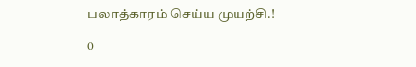பலாத்காரம் செய்ய முயற்சி.!

0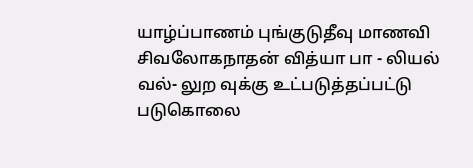யாழ்ப்பாணம் புங்குடுதீவு மாணவி சிவலோகநாதன் வித்யா பா - லியல் வல்- லுற வுக்கு உட்படுத்தப்பட்டு படுகொலை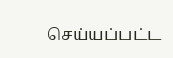செய்யப்பட்ட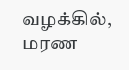வழக்கில், மரண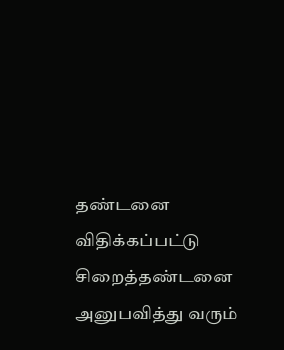தண்டனை விதிக்கப்பட்டு சிறைத்தண்டனை அனுபவித்து வரும்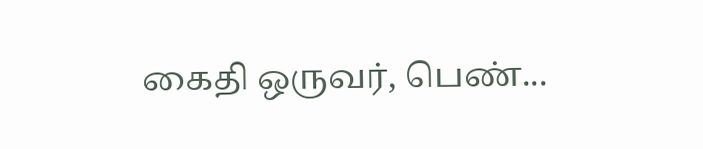கைதி ஒருவர், பெண்...